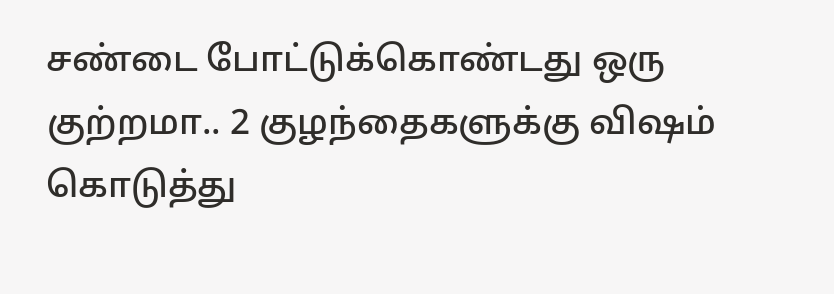சண்டை போட்டுக்கொண்டது ஒரு குற்றமா.. 2 குழந்தைகளுக்கு விஷம் கொடுத்து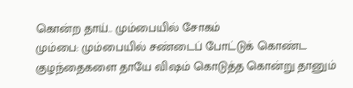கொன்ற தாய்.. மும்பையில் சோகம்
மும்பை: மும்பையில் சண்டைப் போட்டுக் கொண்ட குழந்தைகளை தாயே விஷம் கொடுத்த கொன்று தானும்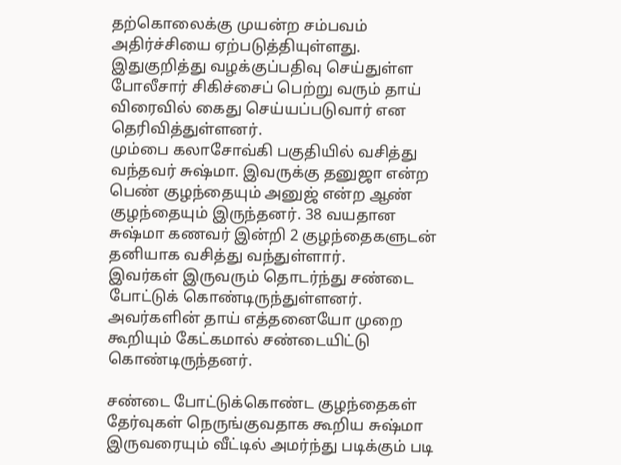தற்கொலைக்கு முயன்ற சம்பவம் அதிர்ச்சியை ஏற்படுத்தியுள்ளது. இதுகுறித்து வழக்குப்பதிவு செய்துள்ள போலீசார் சிகிச்சைப் பெற்று வரும் தாய் விரைவில் கைது செய்யப்படுவார் என தெரிவித்துள்ளனர்.
மும்பை கலாசோவ்கி பகுதியில் வசித்து வந்தவர் சுஷ்மா. இவருக்கு தனுஜா என்ற பெண் குழந்தையும் அனுஜ் என்ற ஆண் குழந்தையும் இருந்தனர். 38 வயதான சுஷ்மா கணவர் இன்றி 2 குழந்தைகளுடன் தனியாக வசித்து வந்துள்ளார்.
இவர்கள் இருவரும் தொடர்ந்து சண்டை போட்டுக் கொண்டிருந்துள்ளனர். அவர்களின் தாய் எத்தனையோ முறை கூறியும் கேட்கமால் சண்டையிட்டு கொண்டிருந்தனர்.

சண்டை போட்டுக்கொண்ட குழந்தைகள்
தேர்வுகள் நெருங்குவதாக கூறிய சுஷ்மா இருவரையும் வீட்டில் அமர்ந்து படிக்கும் படி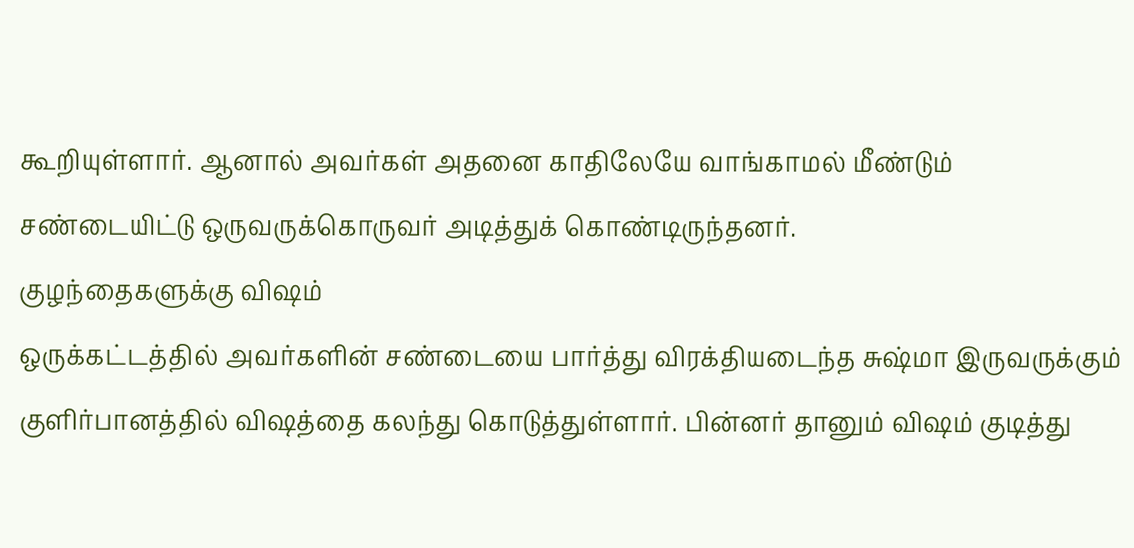கூறியுள்ளார். ஆனால் அவர்கள் அதனை காதிலேயே வாங்காமல் மீண்டும் சண்டையிட்டு ஒருவருக்கொருவர் அடித்துக் கொண்டிருந்தனர்.
குழந்தைகளுக்கு விஷம்
ஒருக்கட்டத்தில் அவர்களின் சண்டையை பார்த்து விரக்தியடைந்த சுஷ்மா இருவருக்கும் குளிர்பானத்தில் விஷத்தை கலந்து கொடுத்துள்ளார். பின்னர் தானும் விஷம் குடித்து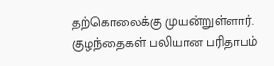தற்கொலைக்கு முயன்றுள்ளார்.
குழந்தைகள் பலியான பரிதாபம்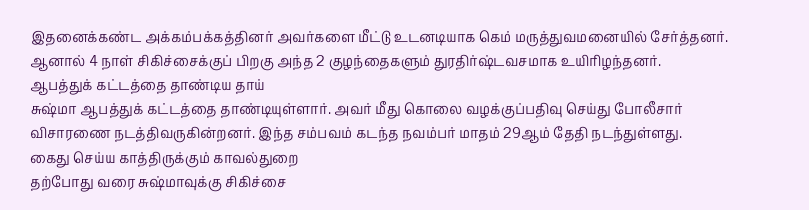இதனைக்கண்ட அக்கம்பக்கத்தினர் அவர்களை மீட்டு உடனடியாக கெம் மருத்துவமனையில் சேர்த்தனர். ஆனால் 4 நாள் சிகிச்சைக்குப் பிறகு அந்த 2 குழந்தைகளும் துரதிர்ஷ்டவசமாக உயிரிழந்தனர்.
ஆபத்துக் கட்டத்தை தாண்டிய தாய்
சுஷ்மா ஆபத்துக் கட்டத்தை தாண்டியுள்ளார். அவர் மீது கொலை வழக்குப்பதிவு செய்து போலீசார் விசாரணை நடத்திவருகின்றனர். இந்த சம்பவம் கடந்த நவம்பர் மாதம் 29ஆம் தேதி நடந்துள்ளது.
கைது செய்ய காத்திருக்கும் காவல்துறை
தற்போது வரை சுஷ்மாவுக்கு சிகிச்சை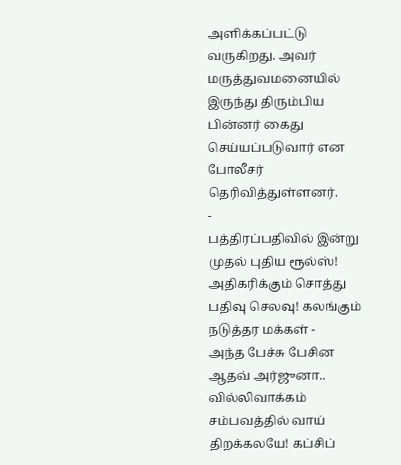அளிக்கப்பட்டு வருகிறது. அவர் மருத்துவமனையில் இருந்து திரும்பிய பின்னர் கைது செய்யப்படுவார் என போலீசர் தெரிவித்துள்ளனர்.
-
பத்திரப்பதிவில் இன்று முதல் புதிய ரூல்ஸ்! அதிகரிக்கும் சொத்து பதிவு செலவு! கலங்கும் நடுத்தர மக்கள் -
அந்த பேச்சு பேசின ஆதவ் அர்ஜுனா.. வில்லிவாக்கம் சம்பவத்தில் வாய் திறக்கலயே! கப்சிப்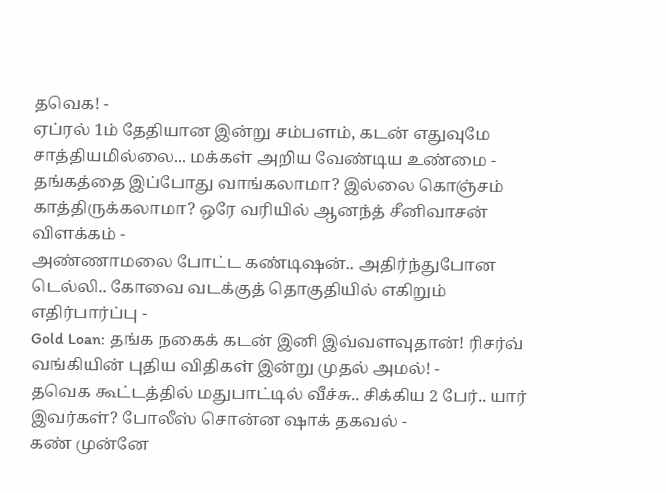தவெக! -
ஏப்ரல் 1ம் தேதியான இன்று சம்பளம், கடன் எதுவுமே சாத்தியமில்லை... மக்கள் அறிய வேண்டிய உண்மை -
தங்கத்தை இப்போது வாங்கலாமா? இல்லை கொஞ்சம் காத்திருக்கலாமா? ஒரே வரியில் ஆனந்த் சீனிவாசன் விளக்கம் -
அண்ணாமலை போட்ட கண்டிஷன்.. அதிர்ந்துபோன டெல்லி.. கோவை வடக்குத் தொகுதியில் எகிறும் எதிர்பார்ப்பு -
Gold Loan: தங்க நகைக் கடன் இனி இவ்வளவுதான்! ரிசர்வ் வங்கியின் புதிய விதிகள் இன்று முதல் அமல்! -
தவெக கூட்டத்தில் மதுபாட்டில் வீச்சு.. சிக்கிய 2 பேர்.. யார் இவர்கள்? போலீஸ் சொன்ன ஷாக் தகவல் -
கண் முன்னே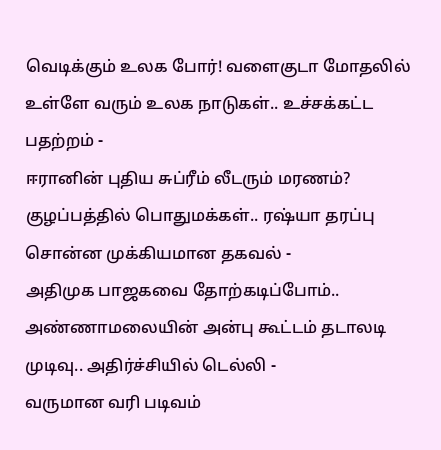வெடிக்கும் உலக போர்! வளைகுடா மோதலில் உள்ளே வரும் உலக நாடுகள்.. உச்சக்கட்ட பதற்றம் -
ஈரானின் புதிய சுப்ரீம் லீடரும் மரணம்? குழப்பத்தில் பொதுமக்கள்.. ரஷ்யா தரப்பு சொன்ன முக்கியமான தகவல் -
அதிமுக பாஜகவை தோற்கடிப்போம்.. அண்ணாமலையின் அன்பு கூட்டம் தடாலடி முடிவு.. அதிர்ச்சியில் டெல்லி -
வருமான வரி படிவம்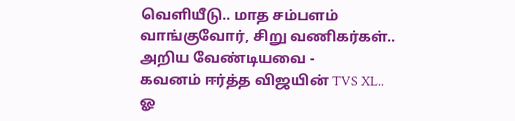வெளியீடு.. மாத சம்பளம் வாங்குவோர், சிறு வணிகர்கள்.. அறிய வேண்டியவை -
கவனம் ஈர்த்த விஜயின் TVS XL.. ஓ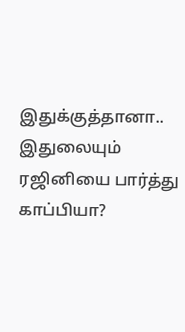இதுக்குத்தானா.. இதுலையும் ரஜினியை பார்த்து காப்பியா?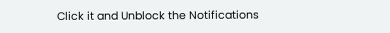Click it and Unblock the Notifications